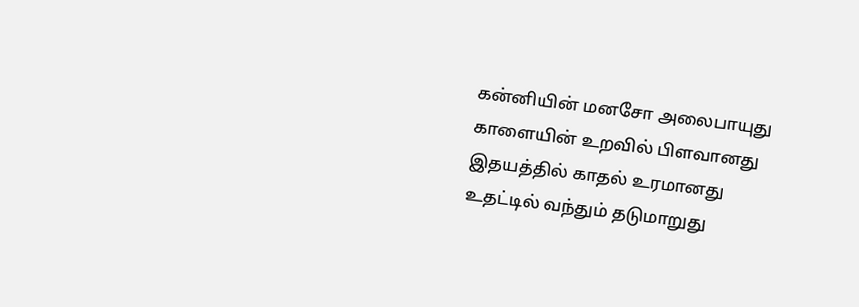கன்னியின் மனசோ அலைபாயுது
காளையின் உறவில் பிளவானது
இதயத்தில் காதல் உரமானது
உதட்டில் வந்தும் தடுமாறுது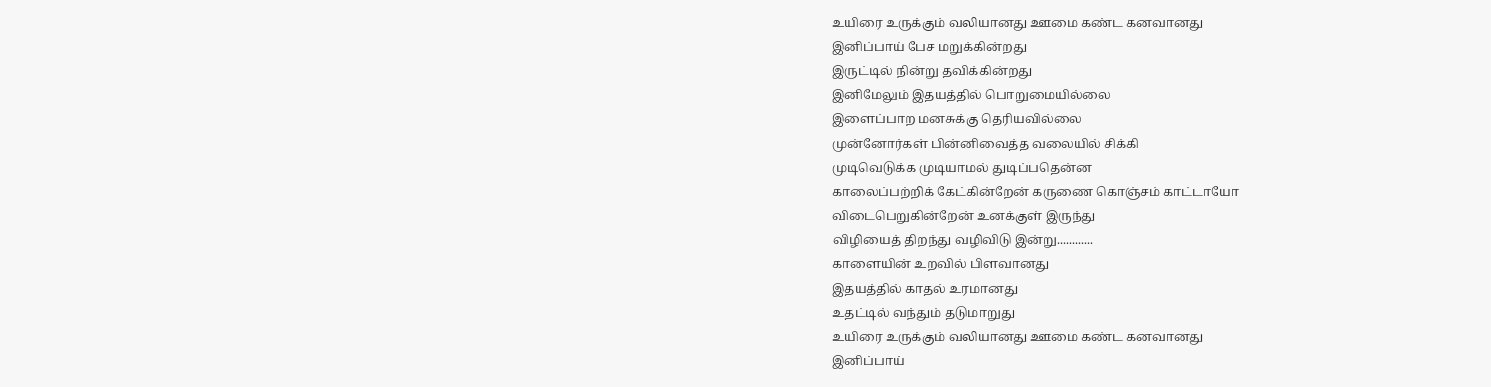உயிரை உருக்கும் வலியானது ஊமை கண்ட கனவானது
இனிப்பாய் பேச மறுக்கின்றது
இருட்டில் நின்று தவிக்கின்றது
இனிமேலும் இதயத்தில் பொறுமையில்லை
இளைப்பாற மனசுக்கு தெரியவில்லை
முன்னோர்கள் பின்னிவைத்த வலையில் சிக்கி
முடிவெடுக்க முடியாமல் துடிப்பதென்ன
காலைப்பற்றிக் கேட்கின்றேன் கருணை கொஞ்சம் காட்டாயோ
விடைபெறுகின்றேன் உனக்குள் இருந்து
விழியைத் திறந்து வழிவிடு இன்று............
காளையின் உறவில் பிளவானது
இதயத்தில் காதல் உரமானது
உதட்டில் வந்தும் தடுமாறுது
உயிரை உருக்கும் வலியானது ஊமை கண்ட கனவானது
இனிப்பாய்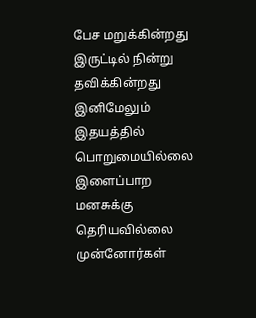பேச மறுக்கின்றது
இருட்டில் நின்று தவிக்கின்றது
இனிமேலும் இதயத்தில் பொறுமையில்லை
இளைப்பாற மனசுக்கு தெரியவில்லை
முன்னோர்கள்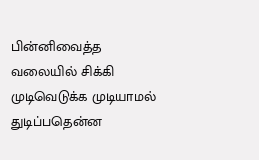பின்னிவைத்த வலையில் சிக்கி
முடிவெடுக்க முடியாமல் துடிப்பதென்ன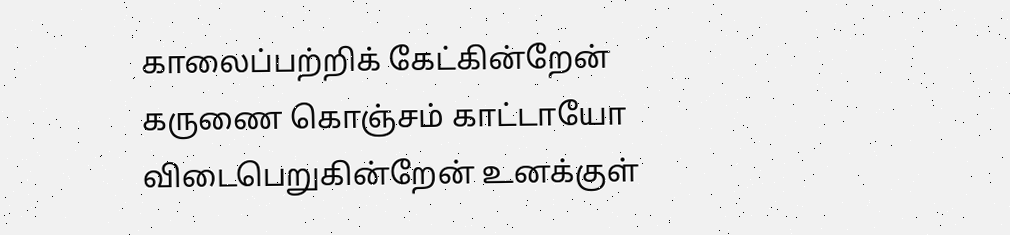காலைப்பற்றிக் கேட்கின்றேன் கருணை கொஞ்சம் காட்டாயோ
விடைபெறுகின்றேன் உனக்குள்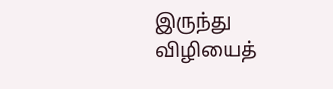இருந்து
விழியைத்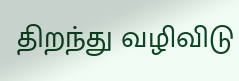திறந்து வழிவிடு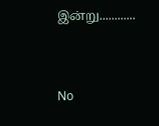இன்று............


No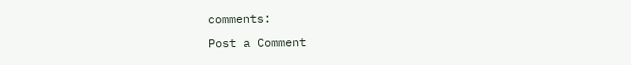comments:
Post a Comment